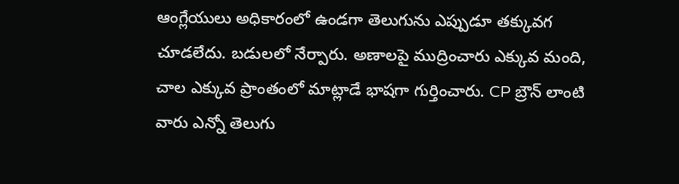ఆంగ్లేయులు అధికారంలో ఉండగా తెలుగును ఎప్పుడూ తక్కువగ చూడలేదు. బడులలో నేర్పారు. అణాలపై ముద్రించారు ఎక్కువ మంది, చాల ఎక్కువ ప్రాంతంలో మాట్లాడే భాషగా గుర్తించారు. CP బ్రౌన్ లాంటి వారు ఎన్నో తెలుగు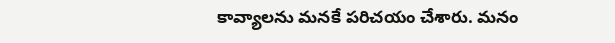కావ్యాలను మనకే పరిచయం చేశారు. మనం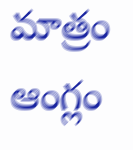మాత్రం ఆంగ్లం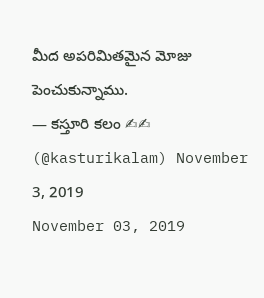మీద అపరిమితమైన మోజు పెంచుకున్నాము.
— కస్తూరి కలం ✍✍ (@kasturikalam) November 3, 2019
November 03, 2019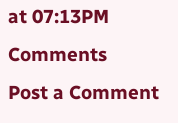at 07:13PM
Comments
Post a Comment